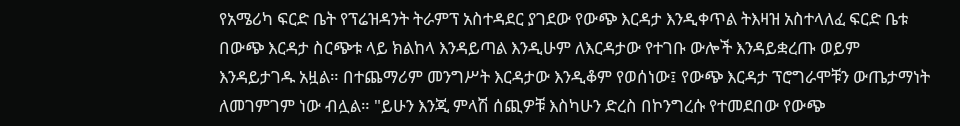የአሜሪካ ፍርድ ቤት የፕሬዝዳንት ትራምፕ አስተዳደር ያገደው የውጭ እርዳታ እንዲቀጥል ትእዛዝ አስተላለፈ ፍርድ ቤቱ በውጭ እርዳታ ስርጭቱ ላይ ክልከላ እንዳይጣል እንዲሁም ለእርዳታው የተገቡ ውሎች እንዳይቋረጡ ወይም እንዳይታገዱ አዟል። በተጨማሪም መንግሥት እርዳታው እንዲቆም የወሰነው፤ የውጭ እርዳታ ፕሮግራሞቹን ውጤታማነት ለመገምገም ነው ብሏል። "ይሁን እንጂ ምላሽ ሰጪዎቹ እስካሁን ድረስ በኮንግረሱ የተመደበው የውጭ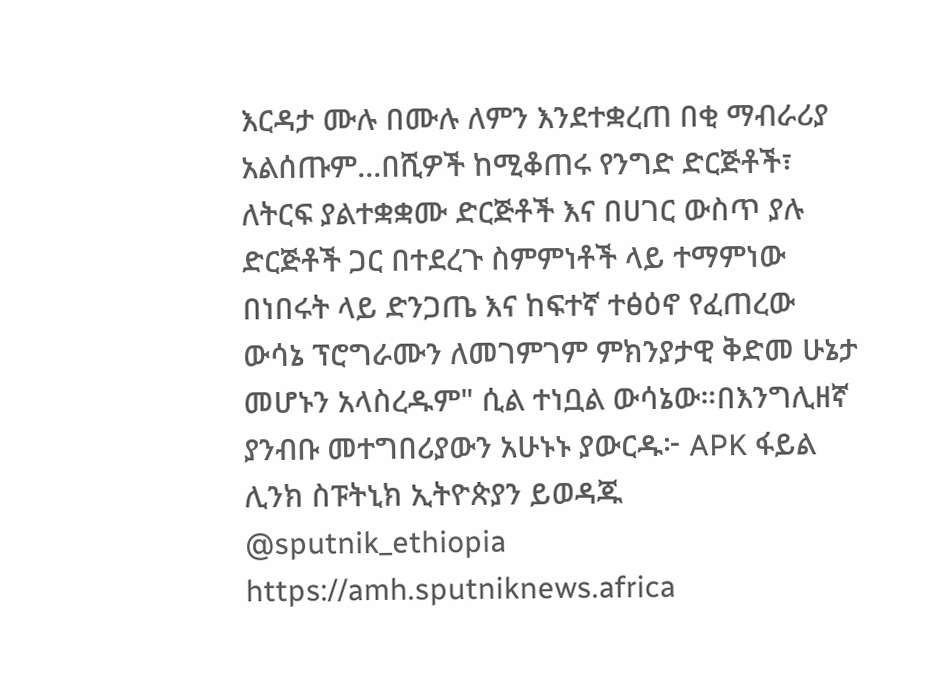እርዳታ ሙሉ በሙሉ ለምን እንደተቋረጠ በቂ ማብራሪያ አልሰጡም...በሺዎች ከሚቆጠሩ የንግድ ድርጅቶች፣ ለትርፍ ያልተቋቋሙ ድርጅቶች እና በሀገር ውስጥ ያሉ ድርጅቶች ጋር በተደረጉ ስምምነቶች ላይ ተማምነው በነበሩት ላይ ድንጋጤ እና ከፍተኛ ተፅዕኖ የፈጠረው ውሳኔ ፕሮግራሙን ለመገምገም ምክንያታዊ ቅድመ ሁኔታ መሆኑን አላስረዱም" ሲል ተነቧል ውሳኔው።በእንግሊዘኛ ያንብቡ መተግበሪያውን አሁኑኑ ያውርዱ፦ APK ፋይል ሊንክ ስፑትኒክ ኢትዮጵያን ይወዳጁ @sputnik_ethiopia
https://amh.sputniknews.africa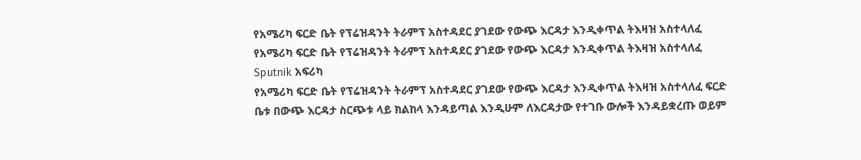የአሜሪካ ፍርድ ቤት የፕሬዝዳንት ትራምፕ አስተዳደር ያገደው የውጭ እርዳታ እንዲቀጥል ትእዛዝ አስተላለፈ
የአሜሪካ ፍርድ ቤት የፕሬዝዳንት ትራምፕ አስተዳደር ያገደው የውጭ እርዳታ እንዲቀጥል ትእዛዝ አስተላለፈ
Sputnik አፍሪካ
የአሜሪካ ፍርድ ቤት የፕሬዝዳንት ትራምፕ አስተዳደር ያገደው የውጭ እርዳታ እንዲቀጥል ትእዛዝ አስተላለፈ ፍርድ ቤቱ በውጭ እርዳታ ስርጭቱ ላይ ክልከላ እንዳይጣል እንዲሁም ለእርዳታው የተገቡ ውሎች እንዳይቋረጡ ወይም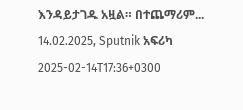እንዳይታገዱ አዟል። በተጨማሪም... 14.02.2025, Sputnik አፍሪካ
2025-02-14T17:36+0300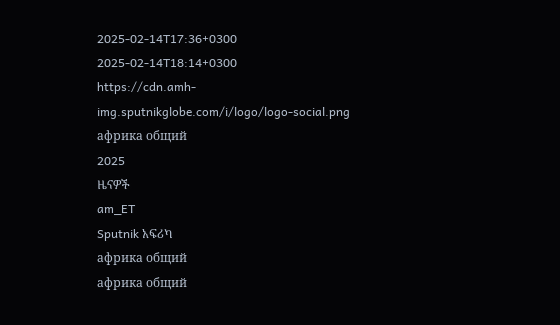2025-02-14T17:36+0300
2025-02-14T18:14+0300
https://cdn.amh-img.sputnikglobe.com/i/logo/logo-social.png
африка общий
2025
ዜናዎች
am_ET
Sputnik አፍሪካ
африка общий
африка общий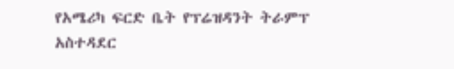የአሜሪካ ፍርድ ቤት የፕሬዝዳንት ትራምፕ አስተዳደር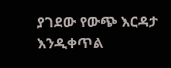ያገደው የውጭ እርዳታ እንዲቀጥል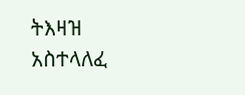ትእዛዝ አስተላለፈ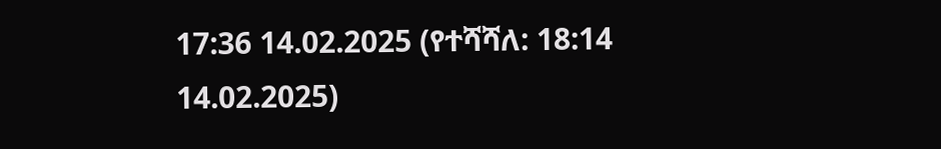17:36 14.02.2025 (የተሻሻለ: 18:14 14.02.2025)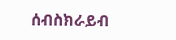ሰብስክራይብ